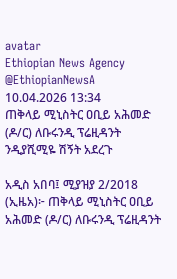avatar
Ethiopian News Agency
@EthiopianNewsA
10.04.2026 13:34
ጠቅላይ ሚኒስትር ዐቢይ አሕመድ (ዶ/ር) ለቡሩንዲ ፕሬዚዳንት ንዲያሺሚዬ ሽኝት አደረጉ

አዲስ አበባ፤ ሚያዝያ 2/2018 (ኢዜአ)፦ ጠቅላይ ሚኒስትር ዐቢይ አሕመድ (ዶ/ር) ለቡሩንዲ ፕሬዚዳንት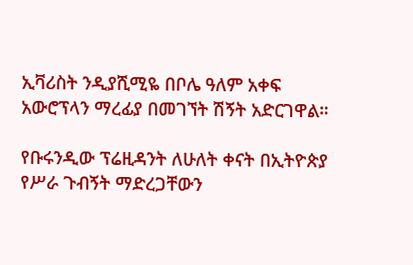ኢቫሪስት ንዲያሺሚዬ በቦሌ ዓለም አቀፍ አውሮፕላን ማረፊያ በመገኘት ሽኝት አድርገዋል።

የቡሩንዲው ፕሬዚዳንት ለሁለት ቀናት በኢትዮጵያ የሥራ ጉብኝት ማድረጋቸውን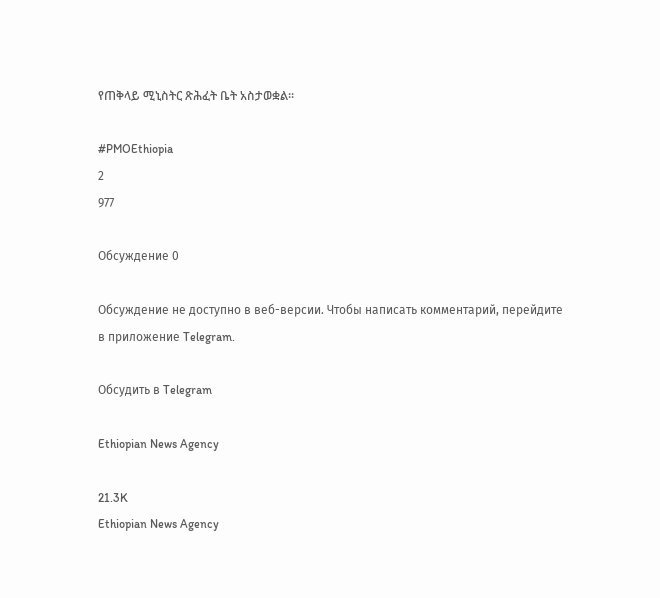የጠቅላይ ሚኒስትር ጽሕፈት ቤት አስታወቋል።

#PMOEthiopia
2
977

Обсуждение 0

Обсуждение не доступно в веб-версии. Чтобы написать комментарий, перейдите в приложение Telegram.

Обсудить в Telegram

Ethiopian News Agency

21.3K
Ethiopian News Agency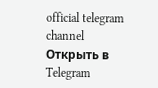official telegram channel
Открыть в Telegram